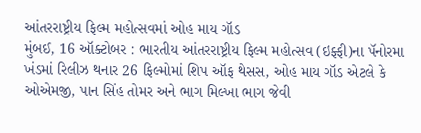આંતરરાષ્ટ્રીય ફિલ્મ મહોત્સવમાં ઓહ માય ગૉડ
મુંબઈ, 16 ઑક્ટોબર : ભારતીય આંતરરાષ્ટ્રીય ફિલ્મ મહોત્સવ (ઇફ્ફી)ના પૅનોરમા ખંડમાં રિલીઝ થનાર 26 ફિલ્મોમાં શિપ ઑફ થેસસ, ઓહ માય ગૉડ એટલે કે ઓએમજી, પાન સિંહ તોમર અને ભાગ મિલ્ખા ભાગ જેવી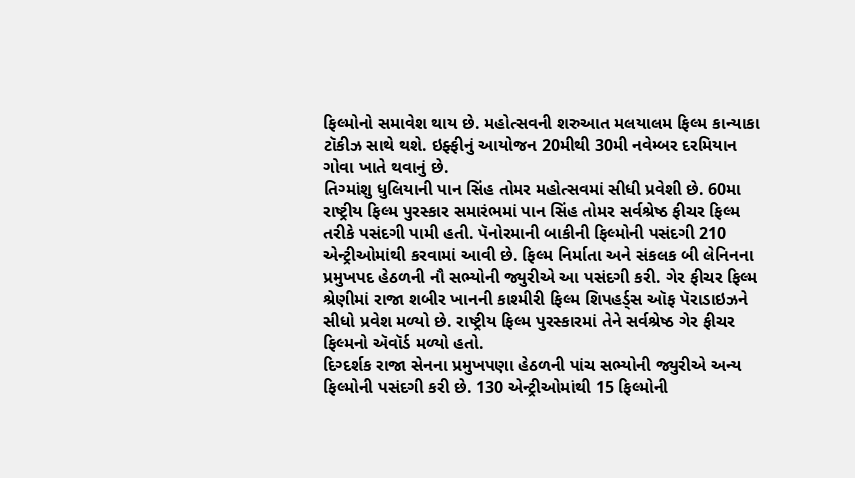ફિલ્મોનો સમાવેશ થાય છે. મહોત્સવની શરુઆત મલયાલમ ફિલ્મ કાન્યાકા ટૉકીઝ સાથે થશે. ઇફ્ફીનું આયોજન 20મીથી 30મી નવેમ્બર દરમિયાન ગોવા ખાતે થવાનું છે.
તિગ્માંશુ ધુલિયાની પાન સિંહ તોમર મહોત્સવમાં સીધી પ્રવેશી છે. 60મા રાષ્ટ્રીય ફિલ્મ પુરસ્કાર સમારંભમાં પાન સિંહ તોમર સર્વશ્રેષ્ઠ ફીચર ફિલ્મ તરીકે પસંદગી પામી હતી. પૅનોરમાની બાકીની ફિલ્મોની પસંદગી 210 એન્ટ્રીઓમાંથી કરવામાં આવી છે. ફિલ્મ નિર્માતા અને સંકલક બી લેનિનના પ્રમુખપદ હેઠળની નૌ સભ્યોની જ્યુરીએ આ પસંદગી કરી. ગેર ફીચર ફિલ્મ શ્રેણીમાં રાજા શબીર ખાનની કાશ્મીરી ફિલ્મ શિપહર્ડ્સ ઑફ પૅરાડાઇઝને સીધો પ્રવેશ મળ્યો છે. રાષ્ટ્રીય ફિલ્મ પુરસ્કારમાં તેને સર્વશ્રેષ્ઠ ગેર ફીચર ફિલ્મનો ઍવૉર્ડ મળ્યો હતો.
દિગ્દર્શક રાજા સેનના પ્રમુખપણા હેઠળની પાંચ સભ્યોની જ્યુરીએ અન્ય ફિલ્મોની પસંદગી કરી છે. 130 એન્ટ્રીઓમાંથી 15 ફિલ્મોની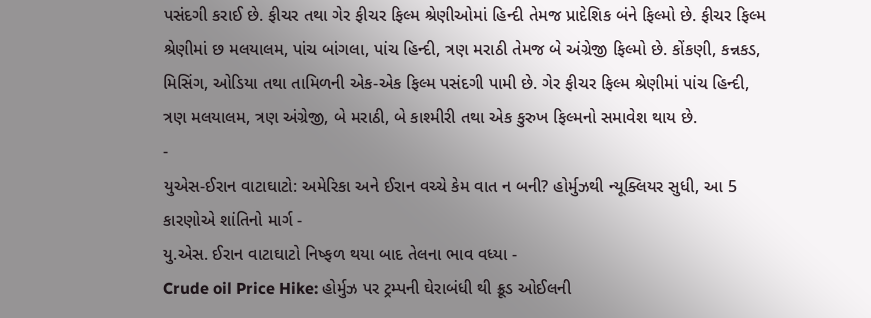પસંદગી કરાઈ છે. ફીચર તથા ગેર ફીચર ફિલ્મ શ્રેણીઓમાં હિન્દી તેમજ પ્રાદેશિક બંને ફિલ્મો છે. ફીચર ફિલ્મ શ્રેણીમાં છ મલયાલમ, પાંચ બાંગલા, પાંચ હિન્દી, ત્રણ મરાઠી તેમજ બે અંગ્રેજી ફિલ્મો છે. કોંકણી, કન્નકડ, મિસિંગ, ઓડિયા તથા તામિળની એક-એક ફિલ્મ પસંદગી પામી છે. ગેર ફીચર ફિલ્મ શ્રેણીમાં પાંચ હિન્દી, ત્રણ મલયાલમ, ત્રણ અંગ્રેજી, બે મરાઠી, બે કાશ્મીરી તથા એક કુરુખ ફિલ્મનો સમાવેશ થાય છે.
-
યુએસ-ઈરાન વાટાઘાટો: અમેરિકા અને ઈરાન વચ્ચે કેમ વાત ન બની? હોર્મુઝથી ન્યૂક્લિયર સુધી, આ 5 કારણોએ શાંતિનો માર્ગ -
યુ.એસ. ઈરાન વાટાઘાટો નિષ્ફળ થયા બાદ તેલના ભાવ વધ્યા -
Crude oil Price Hike: હોર્મુઝ પર ટ્રમ્પની ઘેરાબંધી થી ક્રૂડ ઓઈલની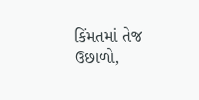કિંમતમાં તેજ ઉછાળો,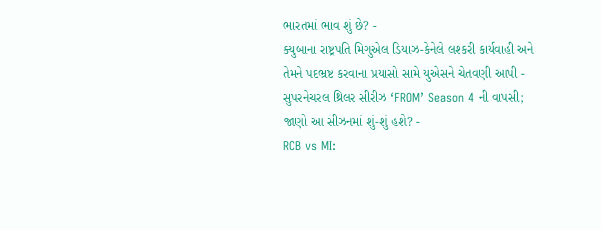ભારતમાં ભાવ શું છે? -
ક્યુબાના રાષ્ટ્રપતિ મિગુએલ ડિયાઝ-કેનેલે લશ્કરી કાર્યવાહી અને તેમને પદભ્રષ્ટ કરવાના પ્રયાસો સામે યુએસને ચેતવણી આપી -
સુપરનેચરલ થ્રિલર સીરીઝ ‘FROM’ Season 4 ની વાપસી; જાણો આ સીઝનમાં શું-શું હશે? -
RCB vs MI: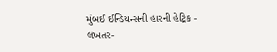મુંબઈ ઈન્ડિયન્સની હારની હેટ્રિક -
લખતર-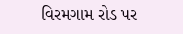વિરમગામ રોડ પર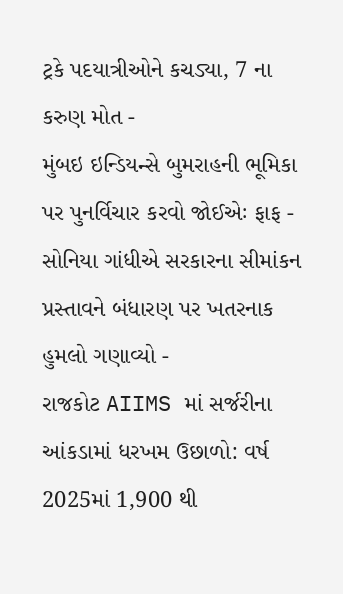ટ્રકે પદયાત્રીઓને કચડ્યા, 7 ના કરુણ મોત -
મુંબઇ ઇન્ડિયન્સે બુમરાહની ભૂમિકા પર પુનર્વિચાર કરવો જોઈએઃ ફાફ -
સોનિયા ગાંધીએ સરકારના સીમાંકન પ્રસ્તાવને બંધારણ પર ખતરનાક હુમલો ગણાવ્યો -
રાજકોટ AIIMS માં સર્જરીના આંકડામાં ધરખમ ઉછાળો: વર્ષ 2025માં 1,900 થી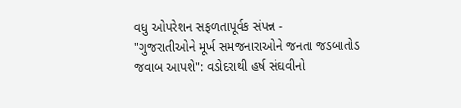વધુ ઓપરેશન સફળતાપૂર્વક સંપન્ન -
"ગુજરાતીઓને મૂર્ખ સમજનારાઓને જનતા જડબાતોડ જવાબ આપશે": વડોદરાથી હર્ષ સંઘવીનો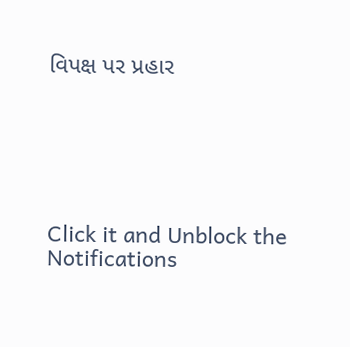વિપક્ષ પર પ્રહાર






Click it and Unblock the Notifications